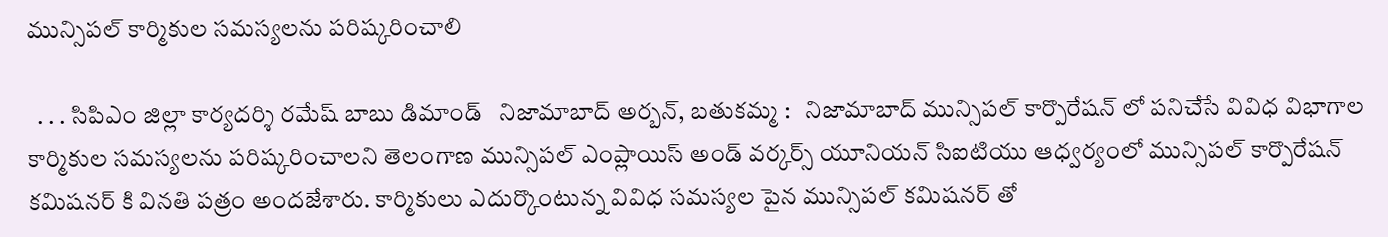మున్సిపల్ కార్మికుల సమస్యలను పరిష్కరించాలి

  . . . సిపిఎం జిల్లా కార్యదర్శి రమేష్ బాబు డిమాండ్   నిజామాబాద్ అర్బన్, బతుకమ్మ :   నిజామాబాద్ మున్సిపల్ కార్పొరేషన్ లో పనిచేసే వివిధ విభాగాల కార్మికుల సమస్యలను పరిష్కరించాలని తెలంగాణ మున్సిపల్ ఎంప్లాయిస్ అండ్ వర్కర్స్ యూనియన్ సిఐటియు ఆధ్వర్యంలో మున్సిపల్ కార్పొరేషన్ కమిషనర్ కి వినతి పత్రం అందజేశారు. కార్మికులు ఎదుర్కొంటున్న వివిధ సమస్యల పైన మున్సిపల్ కమిషనర్ తో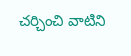చర్చించి వాటిని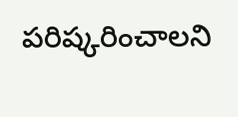పరిష్కరించాలని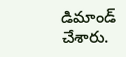డిమాండ్ చేశారు.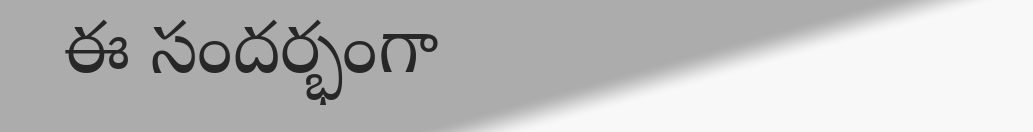ఈ సందర్భంగా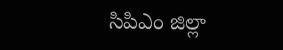సిపిఎం జిల్లా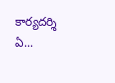కార్యదర్శి ఏ...